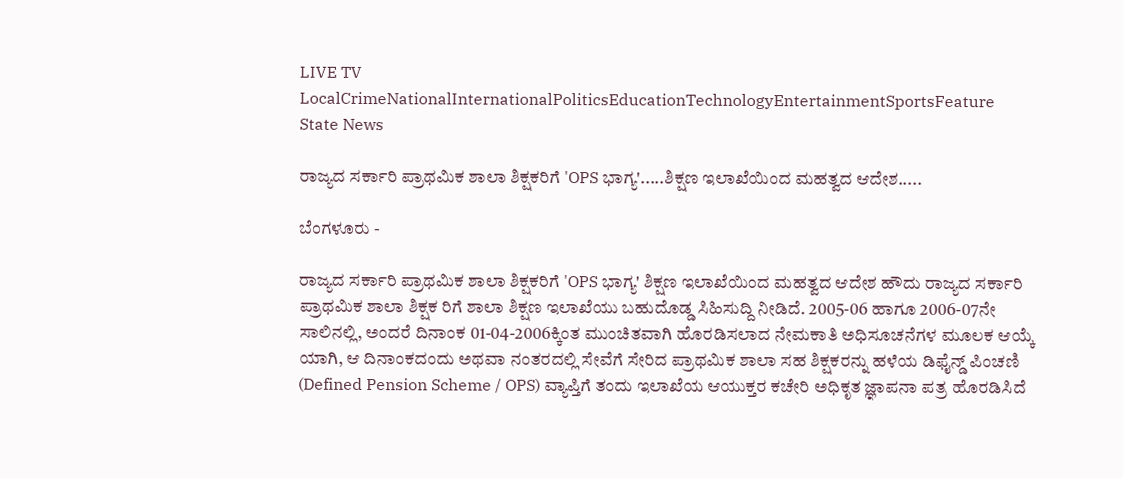LIVE TV LocalCrimeNationalInternationalPoliticsEducationTechnologyEntertainmentSportsFeature
State News

ರಾಜ್ಯದ ಸರ್ಕಾರಿ ಪ್ರಾಥಮಿಕ ಶಾಲಾ ಶಿಕ್ಷಕರಿಗೆ 'OPS ಭಾಗ್ಯ'.....ಶಿಕ್ಷಣ ಇಲಾಖೆಯಿಂದ ಮಹತ್ವದ ಆದೇಶ.....

ಬೆಂಗಳೂರು -

ರಾಜ್ಯದ ಸರ್ಕಾರಿ ಪ್ರಾಥಮಿಕ ಶಾಲಾ ಶಿಕ್ಷಕರಿಗೆ 'OPS ಭಾಗ್ಯ' ಶಿಕ್ಷಣ ಇಲಾಖೆಯಿಂದ ಮಹತ್ವದ ಆದೇಶ ಹೌದು ರಾಜ್ಯದ ಸರ್ಕಾರಿ ಪ್ರಾಥಮಿಕ ಶಾಲಾ ಶಿಕ್ಷಕ ರಿಗೆ ಶಾಲಾ ಶಿಕ್ಷಣ ಇಲಾಖೆಯು ಬಹುದೊಡ್ಡ ಸಿಹಿಸುದ್ದಿ ನೀಡಿದೆ. 2005-06 ಹಾಗೂ 2006-07ನೇ ಸಾಲಿನಲ್ಲಿ, ಅಂದರೆ ದಿನಾಂಕ 01-04-2006ಕ್ಕಿಂತ ಮುಂಚಿತವಾಗಿ ಹೊರಡಿಸಲಾದ ನೇಮಕಾತಿ ಅಧಿಸೂಚನೆಗಳ ಮೂಲಕ ಆಯ್ಕೆ ಯಾಗಿ, ಆ ದಿನಾಂಕದಂದು ಅಥವಾ ನಂತರದಲ್ಲಿ ಸೇವೆಗೆ ಸೇರಿದ ಪ್ರಾಥಮಿಕ ಶಾಲಾ ಸಹ ಶಿಕ್ಷಕರನ್ನು ಹಳೆಯ ಡಿಫೈನ್ಡ್ ಪಿಂಚಣಿ (Defined Pension Scheme / OPS) ವ್ಯಾಪ್ತಿಗೆ ತಂದು ಇಲಾಖೆಯ ಆಯುಕ್ತರ ಕಚೇರಿ ಅಧಿಕೃತ ಜ್ಞಾಪನಾ ಪತ್ರ ಹೊರಡಿಸಿದೆ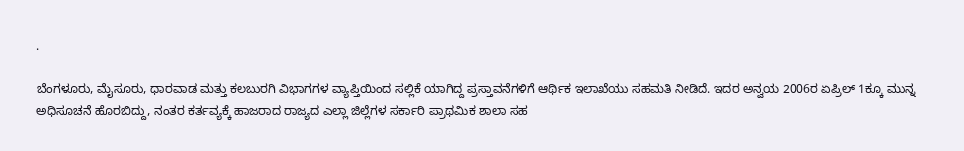.

ಬೆಂಗಳೂರು, ಮೈಸೂರು, ಧಾರವಾಡ ಮತ್ತು ಕಲಬುರಗಿ ವಿಭಾಗಗಳ ವ್ಯಾಪ್ತಿಯಿಂದ ಸಲ್ಲಿಕೆ ಯಾಗಿದ್ದ ಪ್ರಸ್ತಾವನೆಗಳಿಗೆ ಆರ್ಥಿಕ ಇಲಾಖೆಯು ಸಹಮತಿ ನೀಡಿದೆ. ಇದರ ಅನ್ವಯ 2006ರ ಏಪ್ರಿಲ್ 1ಕ್ಕೂ ಮುನ್ನ ಅಧಿಸೂಚನೆ ಹೊರಬಿದ್ದು, ನಂತರ ಕರ್ತವ್ಯಕ್ಕೆ ಹಾಜರಾದ ರಾಜ್ಯದ ಎಲ್ಲಾ ಜಿಲ್ಲೆಗಳ ಸರ್ಕಾರಿ ಪ್ರಾಥಮಿಕ ಶಾಲಾ ಸಹ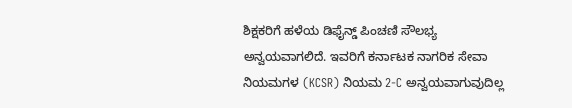ಶಿಕ್ಷಕರಿಗೆ ಹಳೆಯ ಡಿಫೈನ್ಡ್ ಪಿಂಚಣಿ ಸೌಲಭ್ಯ ಅನ್ವಯವಾಗಲಿದೆ. ಇವರಿಗೆ ಕರ್ನಾಟಕ ನಾಗರಿಕ ಸೇವಾ ನಿಯಮಗಳ (KCSR) ನಿಯಮ 2-C ಅನ್ವಯವಾಗುವುದಿಲ್ಲ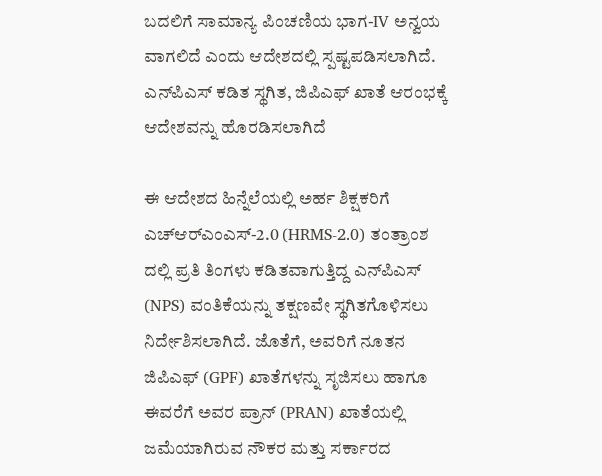ಬದಲಿಗೆ ಸಾಮಾನ್ಯ ಪಿಂಚಣಿಯ ಭಾಗ-IV ಅನ್ವಯ ವಾಗಲಿದೆ ಎಂದು ಆದೇಶದಲ್ಲಿ ಸ್ಪಷ್ಟಪಡಿಸಲಾಗಿದೆ.
ಎನ್‌ಪಿಎಸ್ ಕಡಿತ ಸ್ಥಗಿತ, ಜಿಪಿಎಫ್ ಖಾತೆ ಆರಂಭಕ್ಕೆ ಆದೇಶವನ್ನು ಹೊರಡಿಸಲಾಗಿದೆ

ಈ ಆದೇಶದ ಹಿನ್ನೆಲೆಯಲ್ಲಿ ಅರ್ಹ ಶಿಕ್ಷಕರಿಗೆ ಎಚ್‌ಆರ್‌ಎಂಎಸ್-2.0 (HRMS-2.0) ತಂತ್ರಾಂಶ ದಲ್ಲಿ ಪ್ರತಿ ತಿಂಗಳು ಕಡಿತವಾಗುತ್ತಿದ್ದ ಎನ್‌ಪಿಎಸ್ (NPS) ವಂತಿಕೆಯನ್ನು ತಕ್ಷಣವೇ ಸ್ಥಗಿತಗೊಳಿಸಲು ನಿರ್ದೇಶಿಸಲಾಗಿದೆ. ಜೊತೆಗೆ, ಅವರಿಗೆ ನೂತನ ಜಿಪಿಎಫ್ (GPF) ಖಾತೆಗಳನ್ನು ಸೃಜಿಸಲು ಹಾಗೂ ಈವರೆಗೆ ಅವರ ಪ್ರಾನ್ (PRAN) ಖಾತೆಯಲ್ಲಿ ಜಮೆಯಾಗಿರುವ ನೌಕರ ಮತ್ತು ಸರ್ಕಾರದ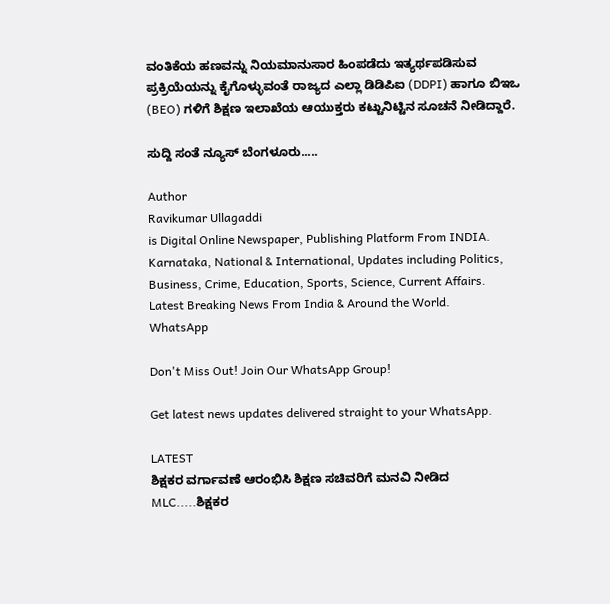ವಂತಿಕೆಯ ಹಣವನ್ನು ನಿಯಮಾನುಸಾರ ಹಿಂಪಡೆದು ಇತ್ಯರ್ಥಪಡಿಸುವ ಪ್ರಕ್ರಿಯೆಯನ್ನು ಕೈಗೊಳ್ಳುವಂತೆ ರಾಜ್ಯದ ಎಲ್ಲಾ ಡಿಡಿಪಿಐ (DDPI) ಹಾಗೂ ಬಿಇಒ (BEO) ಗಳಿಗೆ ಶಿಕ್ಷಣ ಇಲಾಖೆಯ ಆಯುಕ್ತರು ಕಟ್ಟುನಿಟ್ಟಿನ ಸೂಚನೆ ನೀಡಿದ್ದಾರೆ.

ಸುದ್ದಿ ಸಂತೆ ನ್ಯೂಸ್ ಬೆಂಗಳೂರು.....

Author
Ravikumar Ullagaddi
is Digital Online Newspaper, Publishing Platform From INDIA. Karnataka, National & International, Updates including Politics, Business, Crime, Education, Sports, Science, Current Affairs. Latest Breaking News From India & Around the World.
WhatsApp

Don't Miss Out! Join Our WhatsApp Group!

Get latest news updates delivered straight to your WhatsApp.

LATEST
ಶಿಕ್ಷಕರ ವರ್ಗಾವಣೆ ಆರಂಭಿಸಿ ಶಿಕ್ಷಣ ಸಚಿವರಿಗೆ ಮನವಿ ನೀಡಿದ MLC.....ಶಿಕ್ಷಕರ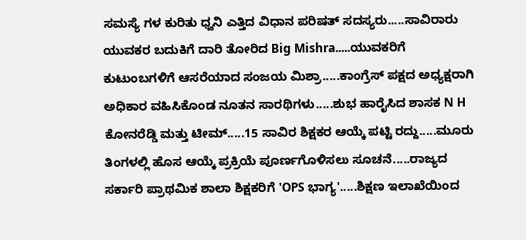ಸಮಸ್ಯೆ ಗಳ ಕುರಿತು ಧ್ವನಿ ಎತ್ತಿದ ವಿಧಾನ ಪರಿಷತ್ ಸದಸ್ಯರು.....ಸಾವಿರಾರು ಯುವಕರ ಬದುಕಿಗೆ ದಾರಿ ತೋರಿದ Big Mishra.....ಯುವಕರಿಗೆ ಕುಟುಂಬಗಳಿಗೆ ಆಸರೆಯಾದ ಸಂಜಯ ಮಿಶ್ರಾ.....ಕಾಂಗ್ರೆಸ್ ಪಕ್ಷದ ಅಧ್ಯಕ್ಷರಾಗಿ ಅಧಿಕಾರ ವಹಿಸಿಕೊಂಡ ನೂತನ ಸಾರಥಿಗಳು.....ಶುಭ ಹಾರೈಸಿದ ಶಾಸಕ N H ಕೋನರೆಡ್ಡಿ ಮತ್ತು ಟೀಮ್.....15 ಸಾವಿರ ಶಿಕ್ಷಕರ ಆಯ್ಕೆ ಪಟ್ಟಿ ರದ್ದು.....ಮೂರು ತಿಂಗಳಲ್ಲಿ ಹೊಸ ಆಯ್ಕೆ ಪ್ರಕ್ರಿಯೆ ಪೂರ್ಣಗೊಳಿಸಲು ಸೂಚನೆ.....ರಾಜ್ಯದ ಸರ್ಕಾರಿ ಪ್ರಾಥಮಿಕ ಶಾಲಾ ಶಿಕ್ಷಕರಿಗೆ 'OPS ಭಾಗ್ಯ'.....ಶಿಕ್ಷಣ ಇಲಾಖೆಯಿಂದ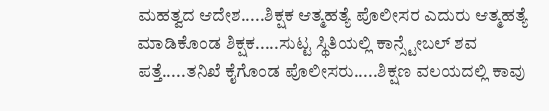ಮಹತ್ವದ ಆದೇಶ.....ಶಿಕ್ಷಕ ಆತ್ಮಹತ್ಯೆ ಪೊಲೀಸರ ಎದುರು ಆತ್ಮಹತ್ಯೆ ಮಾಡಿಕೊಂಡ ಶಿಕ್ಷಕ.....ಸುಟ್ಟ ಸ್ಥಿತಿಯಲ್ಲಿ ಕಾನ್ಸ್ಟೇಬಲ್ ಶವ ಪತ್ತೆ.....ತನಿಖೆ ಕೈಗೊಂಡ ಪೊಲೀಸರು.....ಶಿಕ್ಷಣ ವಲಯದಲ್ಲಿ ಕಾವು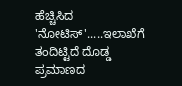ಹೆಚ್ಚಿಸಿದ 'ನೋಟಿಸ್'.....ಇಲಾಖೆಗೆ ತಂದಿಟ್ಟಿದೆ ದೊಡ್ಡ ಪ್ರಮಾಣದ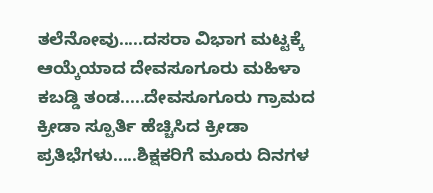ತಲೆನೋವು.....ದಸರಾ ವಿಭಾಗ ಮಟ್ಟಕ್ಕೆ ಆಯ್ಕೆಯಾದ ದೇವಸೂಗೂರು ಮಹಿಳಾ ಕಬಡ್ಡಿ ತಂಡ.....ದೇವಸೂಗೂರು ಗ್ರಾಮದ ಕ್ರೀಡಾ ಸ್ಪೂರ್ತಿ ಹೆಚ್ಚಿಸಿದ ಕ್ರೀಡಾ ಪ್ರತಿಭೆಗಳು.....ಶಿಕ್ಷಕರಿಗೆ ಮೂರು ದಿನಗಳ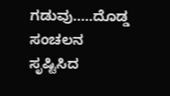ಗಡುವು.....ದೊಡ್ಡ ಸಂಚಲನ ಸೃಷ್ಟಿಸಿದ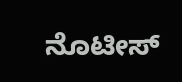ನೊಟೀಸ್‌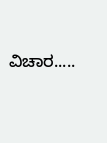ವಿಚಾರ.....